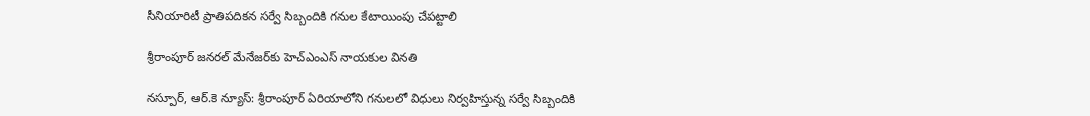సీనియారిటీ ప్రాతిపదికన సర్వే సిబ్బందికి గనుల కేటాయింపు చేపట్టాలి

శ్రీరాంపూర్ జనరల్ మేనేజర్‌కు హెచ్‌ఎంఎస్ నాయకుల వినతి

నస్పూర్, ఆర్.కె న్యూస్: శ్రీరాంపూర్ ఏరియాలోని గనులలో విధులు నిర్వహిస్తున్న సర్వే సిబ్బందికి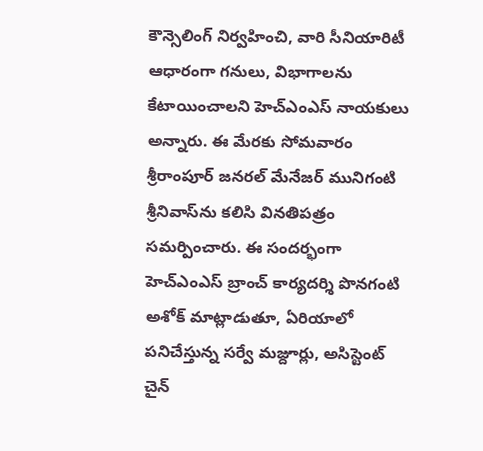కౌన్సెలింగ్ నిర్వహించి, వారి సీనియారిటీ ఆధారంగా గనులు, విభాగాలను కేటాయించాలని హెచ్‌ఎంఎస్ నాయకులు అన్నారు. ఈ మేరకు సోమవారం శ్రీరాంపూర్ జనరల్ మేనేజర్ మునిగంటి శ్రీనివాస్‌ను కలిసి వినతిపత్రం సమర్పించారు. ఈ సందర్భంగా హెచ్‌ఎంఎస్ బ్రాంచ్ కార్యదర్శి పొనగంటి అశోక్ మాట్లాడుతూ, ఏరియాలో పనిచేస్తున్న సర్వే మజ్దూర్లు, అసిస్టెంట్ చైన్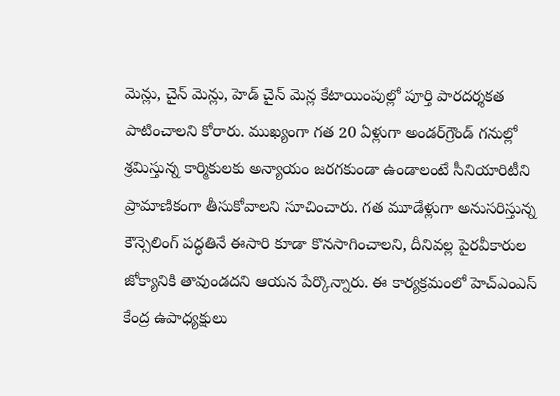మెన్లు, చైన్ మెన్లు, హెడ్ చైన్ మెన్ల కేటాయింపుల్లో పూర్తి పారదర్శకత పాటించాలని కోరారు. ముఖ్యంగా గత 20 ఏళ్లుగా అండర్‌గ్రౌండ్ గనుల్లో శ్రమిస్తున్న కార్మికులకు అన్యాయం జరగకుండా ఉండాలంటే సీనియారిటీని ప్రామాణికంగా తీసుకోవాలని సూచించారు. గత మూడేళ్లుగా అనుసరిస్తున్న కౌన్సెలింగ్ పద్ధతినే ఈసారి కూడా కొనసాగించాలని, దీనివల్ల పైరవీకారుల జోక్యానికి తావుండదని ఆయన పేర్కొన్నారు. ఈ కార్యక్రమంలో హెచ్‌ఎంఎస్ కేంద్ర ఉపాధ్యక్షులు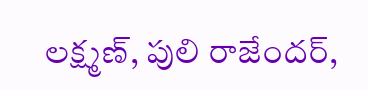లక్ష్మణ్, పులి రాజేందర్,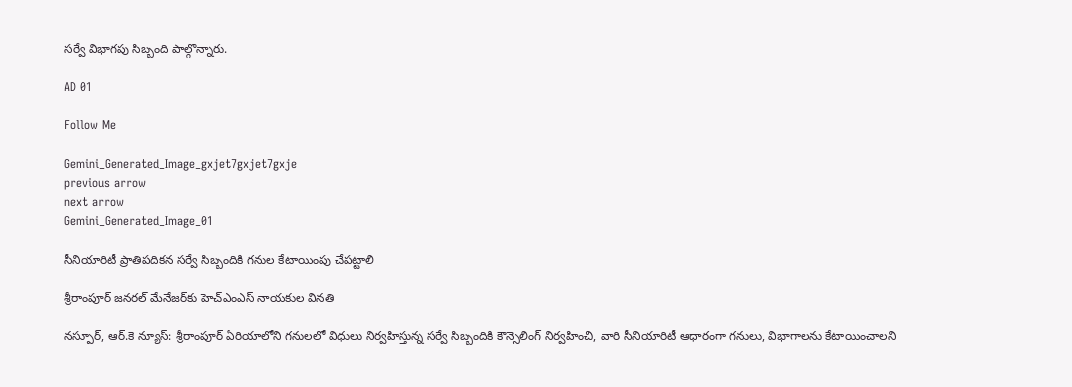సర్వే విభాగపు సిబ్బంది పాల్గొన్నారు.

AD 01

Follow Me

Gemini_Generated_Image_gxjet7gxjet7gxje
previous arrow
next arrow
Gemini_Generated_Image_01

సీనియారిటీ ప్రాతిపదికన సర్వే సిబ్బందికి గనుల కేటాయింపు చేపట్టాలి

శ్రీరాంపూర్ జనరల్ మేనేజర్‌కు హెచ్‌ఎంఎస్ నాయకుల వినతి

నస్పూర్, ఆర్.కె న్యూస్: శ్రీరాంపూర్ ఏరియాలోని గనులలో విధులు నిర్వహిస్తున్న సర్వే సిబ్బందికి కౌన్సెలింగ్ నిర్వహించి, వారి సీనియారిటీ ఆధారంగా గనులు, విభాగాలను కేటాయించాలని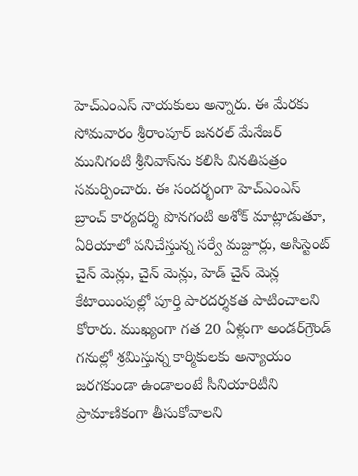హెచ్‌ఎంఎస్ నాయకులు అన్నారు. ఈ మేరకు సోమవారం శ్రీరాంపూర్ జనరల్ మేనేజర్ మునిగంటి శ్రీనివాస్‌ను కలిసి వినతిపత్రం సమర్పించారు. ఈ సందర్భంగా హెచ్‌ఎంఎస్ బ్రాంచ్ కార్యదర్శి పొనగంటి అశోక్ మాట్లాడుతూ, ఏరియాలో పనిచేస్తున్న సర్వే మజ్దూర్లు, అసిస్టెంట్ చైన్ మెన్లు, చైన్ మెన్లు, హెడ్ చైన్ మెన్ల కేటాయింపుల్లో పూర్తి పారదర్శకత పాటించాలని కోరారు. ముఖ్యంగా గత 20 ఏళ్లుగా అండర్‌గ్రౌండ్ గనుల్లో శ్రమిస్తున్న కార్మికులకు అన్యాయం జరగకుండా ఉండాలంటే సీనియారిటీని ప్రామాణికంగా తీసుకోవాలని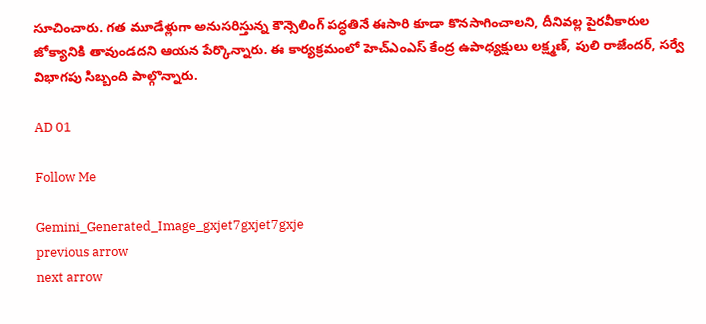సూచించారు. గత మూడేళ్లుగా అనుసరిస్తున్న కౌన్సెలింగ్ పద్ధతినే ఈసారి కూడా కొనసాగించాలని, దీనివల్ల పైరవీకారుల జోక్యానికి తావుండదని ఆయన పేర్కొన్నారు. ఈ కార్యక్రమంలో హెచ్‌ఎంఎస్ కేంద్ర ఉపాధ్యక్షులు లక్ష్మణ్, పులి రాజేందర్, సర్వే విభాగపు సిబ్బంది పాల్గొన్నారు.

AD 01

Follow Me

Gemini_Generated_Image_gxjet7gxjet7gxje
previous arrow
next arrow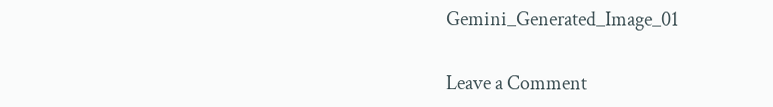Gemini_Generated_Image_01

Leave a Comment